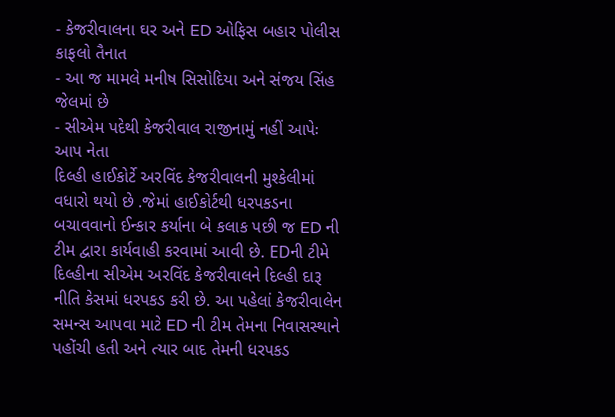- કેજરીવાલના ઘર અને ED ઓફિસ બહાર પોલીસ કાફલો તૈનાત
- આ જ મામલે મનીષ સિસોદિયા અને સંજય સિંહ જેલમાં છે
- સીએમ પદેથી કેજરીવાલ રાજીનામું નહીં આપેઃ આપ નેતા
દિલ્હી હાઈકોર્ટે અરવિંદ કેજરીવાલની મુશ્કેલીમાં વધારો થયો છે .જેમાં હાઈકોર્ટથી ધરપકડના બચાવવાનો ઈન્કાર કર્યાના બે કલાક પછી જ ED ની ટીમ દ્વારા કાર્યવાહી કરવામાં આવી છે. EDની ટીમે દિલ્હીના સીએમ અરવિંદ કેજરીવાલને દિલ્હી દારૂ નીતિ કેસમાં ધરપકડ કરી છે. આ પહેલાં કેજરીવાલેન સમન્સ આપવા માટે ED ની ટીમ તેમના નિવાસસ્થાને પહોંચી હતી અને ત્યાર બાદ તેમની ધરપકડ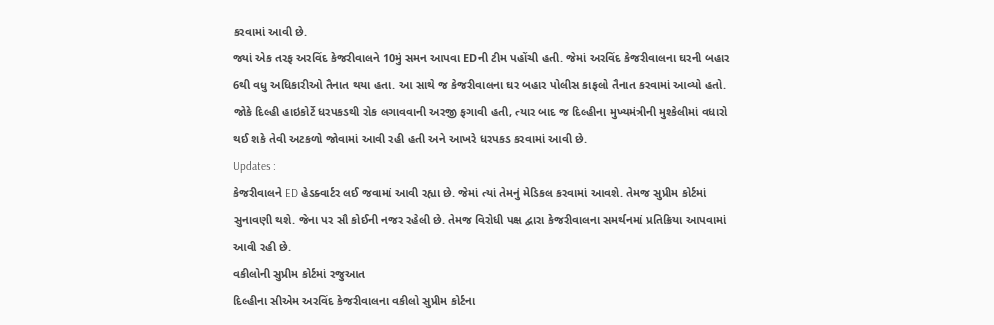કરવામાં આવી છે.
જ્યાં એક તરફ અરવિંદ કેજરીવાલને 10મું સમન આપવા EDની ટીમ પહોંચી હતી. જેમાં અરવિંદ કેજરીવાલના ઘરની બહાર 6થી વધુ અધિકારીઓ તૈનાત થયા હતા. આ સાથે જ કેજરીવાલના ઘર બહાર પોલીસ કાફલો તૈનાત કરવામાં આવ્યો હતો. જોકે દિલ્હી હાઇકોર્ટે ધરપકડથી રોક લગાવવાની અરજી ફગાવી હતી, ત્યાર બાદ જ દિલ્હીના મુખ્યમંત્રીની મુશ્કેલીમાં વધારો થઈ શકે તેવી અટકળો જોવામાં આવી રહી હતી અને આખરે ધરપકડ કરવામાં આવી છે.
Updates :
કેજરીવાલને ED હેડક્વાર્ટર લઈ જવામાં આવી રહ્યા છે. જેમાં ત્યાં તેમનું મેડિકલ કરવામાં આવશે. તેમજ સુપ્રીમ કોર્ટમાં સુનાવણી થશે. જેના પર સૌ કોઈની નજર રહેલી છે. તેમજ વિરોધી પક્ષ દ્વારા કેજરીવાલના સમર્થનમાં પ્રતિક્રિયા આપવામાં આવી રહી છે.
વકીલોની સુપ્રીમ કોર્ટમાં રજુઆત
દિલ્હીના સીએમ અરવિંદ કેજરીવાલના વકીલો સુપ્રીમ કોર્ટના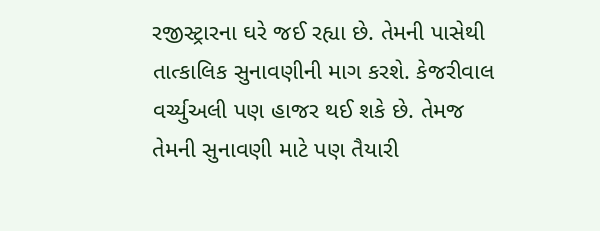રજીસ્ટ્રારના ઘરે જઈ રહ્યા છે. તેમની પાસેથી તાત્કાલિક સુનાવણીની માગ કરશે. કેજરીવાલ વર્ચ્યુઅલી પણ હાજર થઈ શકે છે. તેમજ તેમની સુનાવણી માટે પણ તૈયારી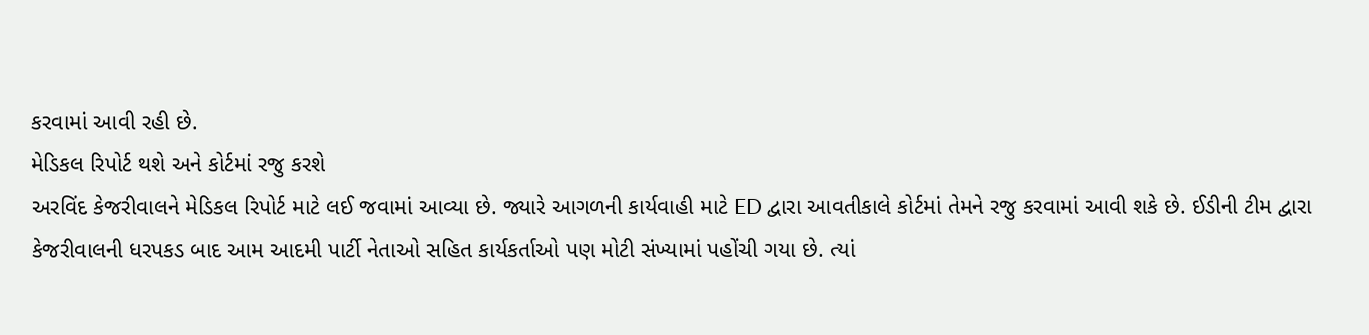કરવામાં આવી રહી છે.
મેડિકલ રિપોર્ટ થશે અને કોર્ટમાં રજુ કરશે
અરવિંદ કેજરીવાલને મેડિકલ રિપોર્ટ માટે લઈ જવામાં આવ્યા છે. જ્યારે આગળની કાર્યવાહી માટે ED દ્વારા આવતીકાલે કોર્ટમાં તેમને રજુ કરવામાં આવી શકે છે. ઈડીની ટીમ દ્વારા કેજરીવાલની ધરપકડ બાદ આમ આદમી પાર્ટી નેતાઓ સહિત કાર્યકર્તાઓ પણ મોટી સંખ્યામાં પહોંચી ગયા છે. ત્યાં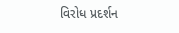વિરોધ પ્રદર્શન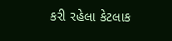કરી રહેલા કેટલાક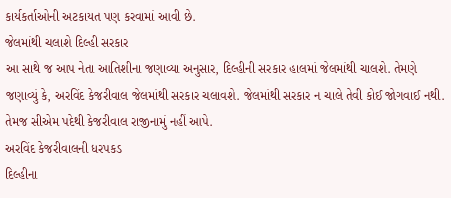કાર્યકર્તાઓની અટકાયત પણ કરવામાં આવી છે.
જેલમાંથી ચલાશે દિલ્હી સરકાર
આ સાથે જ આપ નેતા આતિશીના જણાવ્યા અનુસાર, દિલ્હીની સરકાર હાલમાં જેલમાંથી ચાલશે. તેમણે જણાવ્યું કે, અરવિંદ કેજરીવાલ જેલમાંથી સરકાર ચલાવશે. જેલમાંથી સરકાર ન ચાલે તેવી કોઈ જોગવાઈ નથી. તેમજ સીએમ પદેથી કેજરીવાલ રાજીનામું નહીં આપે.
અરવિંદ કેજરીવાલની ધરપકડ
દિલ્હીના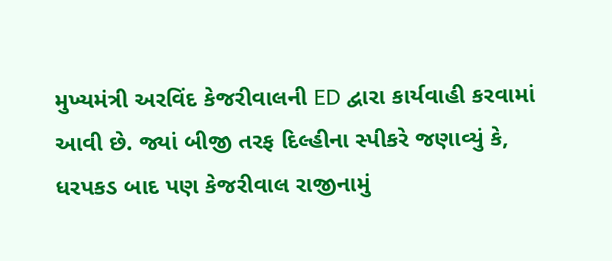મુખ્યમંત્રી અરવિંદ કેજરીવાલની ED દ્વારા કાર્યવાહી કરવામાં આવી છે. જ્યાં બીજી તરફ દિલ્હીના સ્પીકરે જણાવ્યું કે, ધરપકડ બાદ પણ કેજરીવાલ રાજીનામું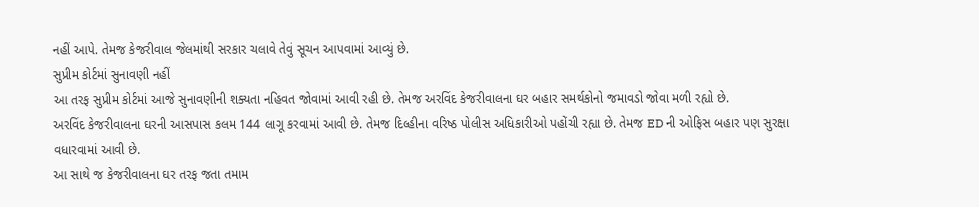નહીં આપે. તેમજ કેજરીવાલ જેલમાંથી સરકાર ચલાવે તેવું સૂચન આપવામાં આવ્યું છે.
સુપ્રીમ કોર્ટમાં સુનાવણી નહીં
આ તરફ સુપ્રીમ કોર્ટમાં આજે સુનાવણીની શક્યતા નહિવત જોવામાં આવી રહી છે. તેમજ અરવિંદ કેજરીવાલના ઘર બહાર સમર્થકોનો જમાવડો જોવા મળી રહ્યો છે.
અરવિંદ કેજરીવાલના ઘરની આસપાસ કલમ 144 લાગૂ કરવામાં આવી છે. તેમજ દિલ્હીના વરિષ્ઠ પોલીસ અધિકારીઓ પહોંચી રહ્યા છે. તેમજ ED ની ઓફિસ બહાર પણ સુરક્ષા વધારવામાં આવી છે.
આ સાથે જ કેજરીવાલના ઘર તરફ જતા તમામ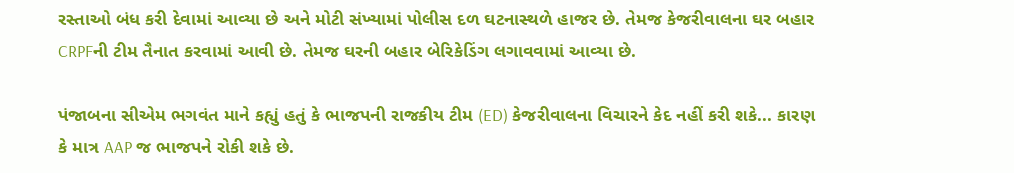રસ્તાઓ બંધ કરી દેવામાં આવ્યા છે અને મોટી સંખ્યામાં પોલીસ દળ ઘટનાસ્થળે હાજર છે. તેમજ કેજરીવાલના ઘર બહાર CRPFની ટીમ તૈનાત કરવામાં આવી છે. તેમજ ઘરની બહાર બેરિકેડિંગ લગાવવામાં આવ્યા છે.

પંજાબના સીએમ ભગવંત માને કહ્યું હતું કે ભાજપની રાજકીય ટીમ (ED) કેજરીવાલના વિચારને કેદ નહીં કરી શકે... કારણ કે માત્ર AAP જ ભાજપને રોકી શકે છે.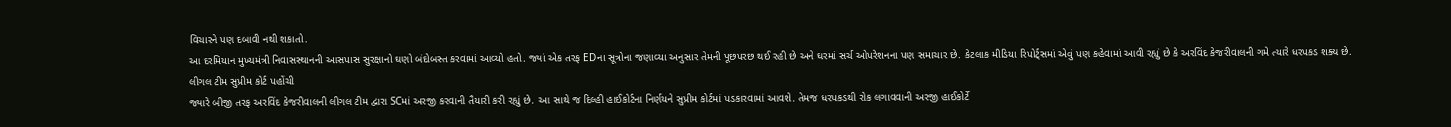વિચારને પણ દબાવી નથી શકાતો.
આ દરમિયાન મુખ્યમંત્રી નિવાસસ્થાનની આસપાસ સુરક્ષાનો ઘણો બંદોબસ્ત કરવામાં આવ્યો હતો. જ્યાં એક તરફ EDના સૂત્રોના જણાવ્યા અનુસાર તેમની પૂછપરછ થઈ રહી છે અને ઘરમાં સર્ચ ઓપરેશનના પણ સમાચાર છે. કેટલાક મીડિયા રિપોર્ટ્સમાં એવું પણ કહેવામાં આવી રહ્યું છે કે અરવિંદ કેજરીવાલની ગમે ત્યારે ધરપકડ શક્ય છે.
લીગલ ટીમ સુપ્રીમ કોર્ટ પહોંચી
જ્યારે બીજી તરફ અરવિંદ કેજરીવાલની લીગલ ટીમ દ્વારા SCમાં અરજી કરવાની તૈયારી કરી રહ્યું છે. આ સાથે જ દિલ્હી હાઈકોર્ટના નિર્ણયને સુપ્રીમ કોર્ટમાં પડકારવામાં આવશે. તેમજ ધરપકડથી રોક લગાવવાની અરજી હાઈકોર્ટે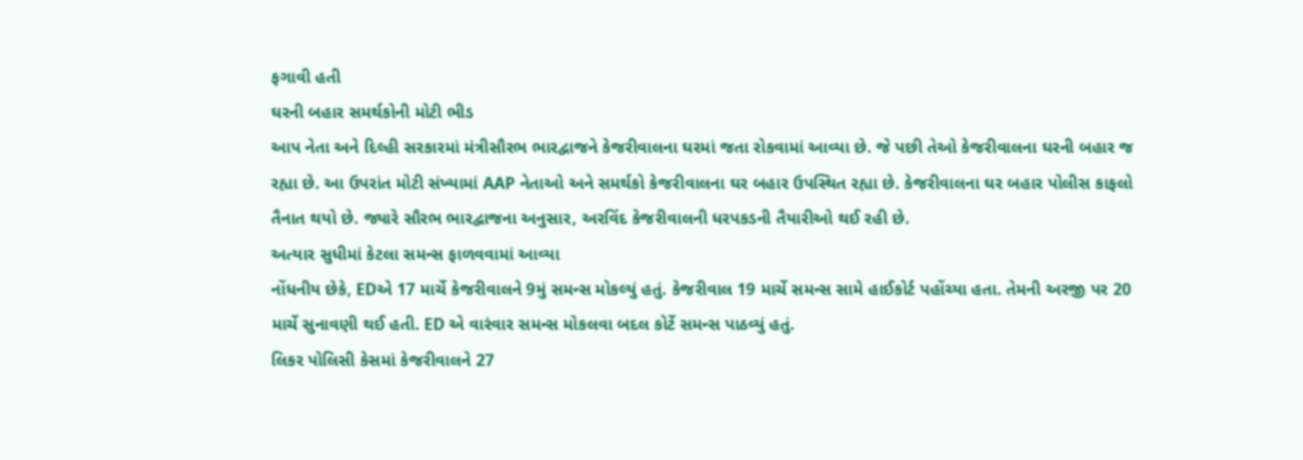ફગાવી હતી
ઘરની બહાર સમર્થકોની મોટી ભીડ
આપ નેતા અને દિલ્હી સરકારમાં મંત્રીસૌરભ ભારદ્વાજને કેજરીવાલના ઘરમાં જતા રોકવામાં આવ્યા છે. જે પછી તેઓ કેજરીવાલના ઘરની બહાર જ રહ્યા છે. આ ઉપરાંત મોટી સંખ્યામાં AAP નેતાઓ અને સમર્થકો કેજરીવાલના ઘર બહાર ઉપસ્થિત રહ્યા છે. કેજરીવાલના ઘર બહાર પોલીસ કાફલો તૈનાત થયો છે. જ્યારે સૌરભ ભારદ્વાજના અનુસાર, અરવિંદ કેજરીવાલની ધરપકડની તૈયારીઓ થઈ રહી છે.
અત્યાર સુધીમાં કેટલા સમન્સ ફાળવવામાં આવ્યા
નોંધનીય છેકે, EDએ 17 માર્ચે કેજરીવાલને 9મું સમન્સ મોકલ્યું હતું. કેજરીવાલ 19 માર્ચે સમન્સ સામે હાઈકોર્ટ પહોંચ્યા હતા. તેમની અરજી પર 20 માર્ચે સુનાવણી થઈ હતી. ED એ વારંવાર સમન્સ મોકલવા બદલ કોર્ટે સમન્સ પાઠવ્યું હતું.
લિકર પોલિસી કેસમાં કેજરીવાલને 27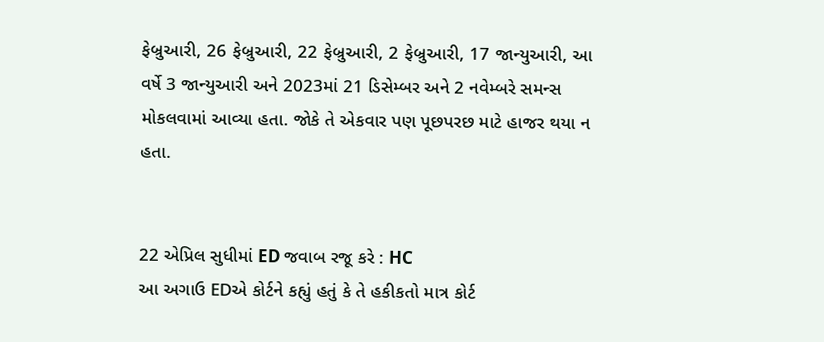ફેબ્રુઆરી, 26 ફેબ્રુઆરી, 22 ફેબ્રુઆરી, 2 ફેબ્રુઆરી, 17 જાન્યુઆરી, આ વર્ષે 3 જાન્યુઆરી અને 2023માં 21 ડિસેમ્બર અને 2 નવેમ્બરે સમન્સ મોકલવામાં આવ્યા હતા. જોકે તે એકવાર પણ પૂછપરછ માટે હાજર થયા ન હતા.


22 એપ્રિલ સુધીમાં ED જવાબ રજૂ કરે : HC
આ અગાઉ EDએ કોર્ટને કહ્યું હતું કે તે હકીકતો માત્ર કોર્ટ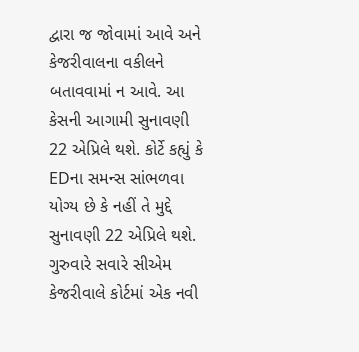દ્વારા જ જોવામાં આવે અને કેજરીવાલના વકીલને બતાવવામાં ન આવે. આ કેસની આગામી સુનાવણી 22 એપ્રિલે થશે. કોર્ટે કહ્યું કે EDના સમન્સ સાંભળવા યોગ્ય છે કે નહીં તે મુદ્દે સુનાવણી 22 એપ્રિલે થશે. ગુરુવારે સવારે સીએમ કેજરીવાલે કોર્ટમાં એક નવી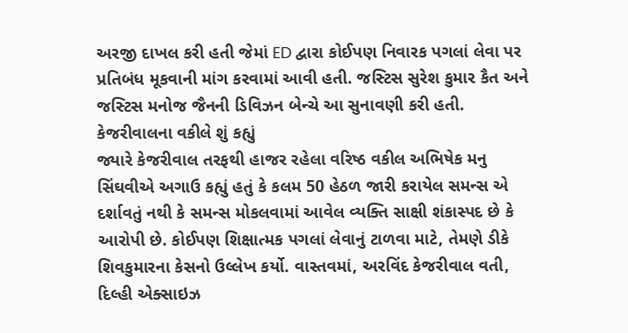અરજી દાખલ કરી હતી જેમાં ED દ્વારા કોઈપણ નિવારક પગલાં લેવા પર પ્રતિબંધ મૂકવાની માંગ કરવામાં આવી હતી. જસ્ટિસ સુરેશ કુમાર કૈત અને જસ્ટિસ મનોજ જૈનની ડિવિઝન બેન્ચે આ સુનાવણી કરી હતી.
કેજરીવાલના વકીલે શું કહ્યું
જ્યારે કેજરીવાલ તરફથી હાજર રહેલા વરિષ્ઠ વકીલ અભિષેક મનુ સિંઘવીએ અગાઉ કહ્યું હતું કે કલમ 50 હેઠળ જારી કરાયેલ સમન્સ એ દર્શાવતું નથી કે સમન્સ મોકલવામાં આવેલ વ્યક્તિ સાક્ષી શંકાસ્પદ છે કે આરોપી છે. કોઈપણ શિક્ષાત્મક પગલાં લેવાનું ટાળવા માટે, તેમણે ડીકે શિવકુમારના કેસનો ઉલ્લેખ કર્યો. વાસ્તવમાં, અરવિંદ કેજરીવાલ વતી, દિલ્હી એક્સાઇઝ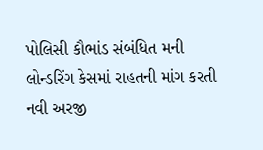પોલિસી કૌભાંડ સંબંધિત મની લોન્ડરિંગ કેસમાં રાહતની માંગ કરતી નવી અરજી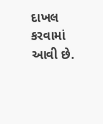દાખલ કરવામાં આવી છે.